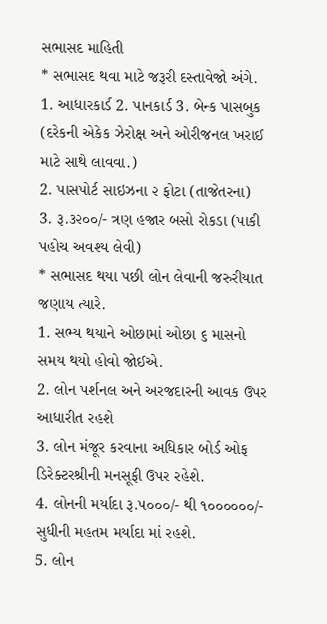સભાસદ માહિતી
* સભાસદ થવા માટે જરૂરી દસ્તાવેજો અંગે.
1. આધારકાર્ડ 2. પાનકાર્ડ 3. બેન્ક પાસબુક (દરેકની એકેક ઝેરોક્ષ અને ઓરીજનલ ખરાઈ માટે સાથે લાવવા.)
2. પાસપોર્ટ સાઇઝના ૨ ફોટા (તાજેતરના)
3. રૂ.૩૨૦૦/- ત્રણ હજાર બસો રોકડા (પાકી પહોચ અવશ્ય લેવી)
* સભાસદ થયા પછી લોન લેવાની જરુરીયાત જણાય ત્યારે.
1. સભ્ય થયાને ઓછામાં ઓછા ૬ માસનો સમય થયો હોવો જોઈએ.
2. લોન પર્શનલ અને અરજદારની આવક ઉપર આધારીત રહશે
3. લોન મંજૂર કરવાના અધિકાર બોર્ડ ઓફ ડિરેક્ટરશ્રીની મનસૂફી ઉપર રહેશે.
4. લોનની મર્યાદા રૂ.૫૦૦૦/- થી ૧૦૦૦૦૦૦/- સુધીની મહતમ મર્યાદા માં રહશે.
5. લોન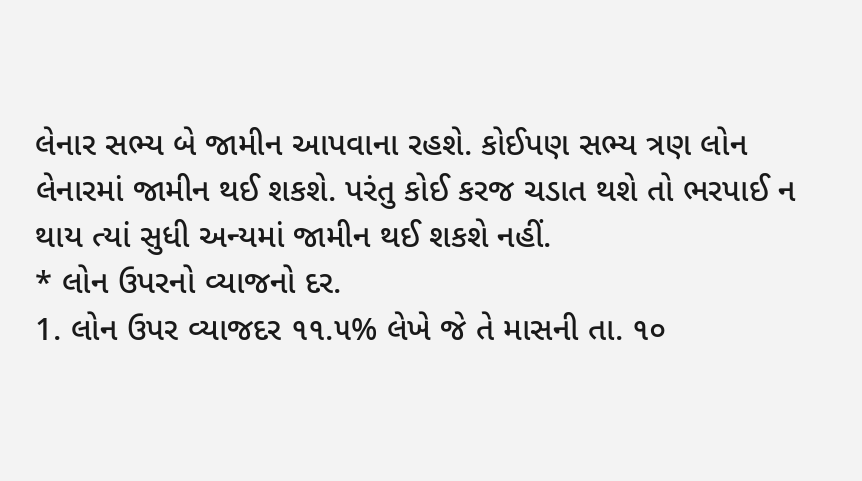લેનાર સભ્ય બે જામીન આપવાના રહશે. કોઈપણ સભ્ય ત્રણ લોન લેનારમાં જામીન થઈ શકશે. પરંતુ કોઈ કરજ ચડાત થશે તો ભરપાઈ ન થાય ત્યાં સુધી અન્યમાં જામીન થઈ શકશે નહીં.
* લોન ઉપરનો વ્યાજનો દર.
1. લોન ઉપર વ્યાજદર ૧૧.૫% લેખે જે તે માસની તા. ૧૦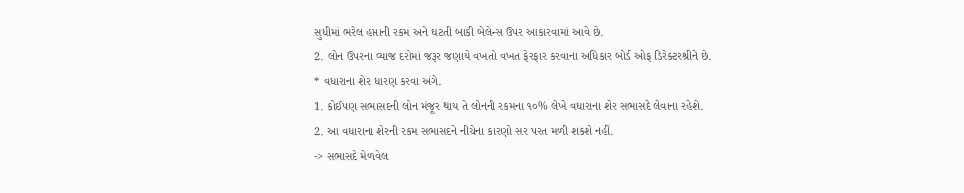સુધીમાં ભરેલ હપ્તાની રકમ અને ઘટતી બાકી બેલેન્સ ઉપર આકારવામાં આવે છે.
2. લોન ઉપરના વ્યાજ દરોમાં જરૂર જણાયે વખતો વખત ફેરફાર કરવાના અધિકાર બોર્ડ ઓફ ડિરેક્ટરશ્રીને છે.
* વધારાના શેર ધારણ કરવા અંગે.
1. કોઈપણ સભાસદની લોન મંજૂર થાય તે લોનની રકમના ૧૦% લેખે વધારાના શેર સભાસદે લેવાના રહેશે.
2. આ વધારાના શેરની રકમ સભાસદને નીચેના કારણો સર પરત મળી શકશે નહીં.
-> સભાસદે મેળવેલ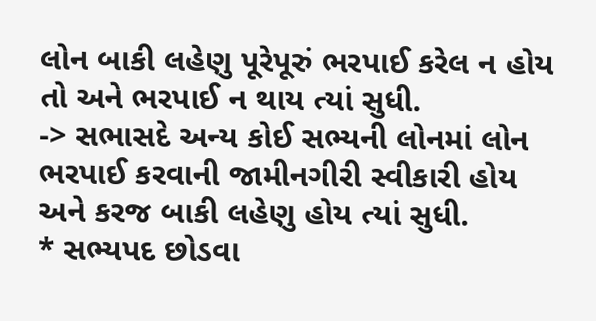લોન બાકી લહેણુ પૂરેપૂરું ભરપાઈ કરેલ ન હોય તો અને ભરપાઈ ન થાય ત્યાં સુધી.
-> સભાસદે અન્ય કોઈ સભ્યની લોનમાં લોન ભરપાઈ કરવાની જામીનગીરી સ્વીકારી હોય અને કરજ બાકી લહેણુ હોય ત્યાં સુધી.
* સભ્યપદ છોડવા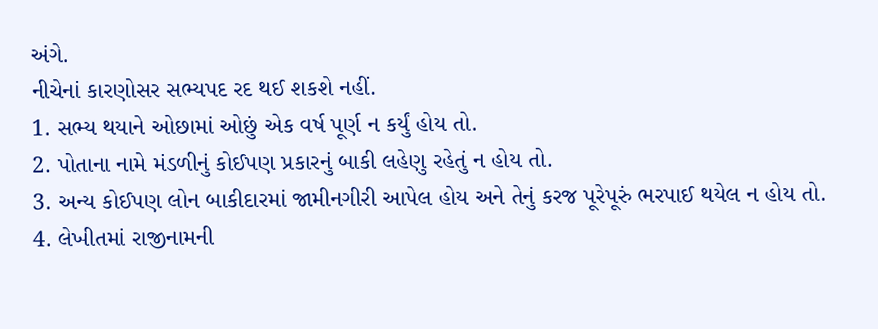અંગે.
નીચેનાં કારણોસર સભ્યપદ રદ થઈ શકશે નહીં.
1. સભ્ય થયાને ઓછામાં ઓછું એક વર્ષ પૂર્ણ ન કર્યું હોય તો.
2. પોતાના નામે મંડળીનું કોઈપણ પ્રકારનું બાકી લહેણુ રહેતું ન હોય તો.
3. અન્ય કોઈપણ લોન બાકીદારમાં જામીનગીરી આપેલ હોય અને તેનું કરજ પૂરેપૂરું ભરપાઈ થયેલ ન હોય તો.
4. લેખીતમાં રાજીનામની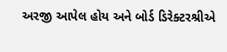અરજી આપેલ હોય અને બોર્ડ ડિરેક્ટરશ્રીએ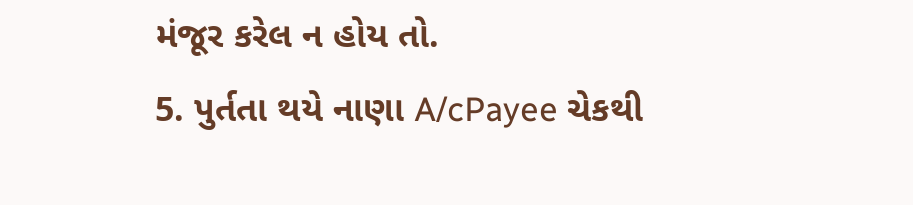મંજૂર કરેલ ન હોય તો.
5. પુર્તતા થયે નાણા A/cPayee ચેકથી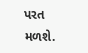પરત મળશે.